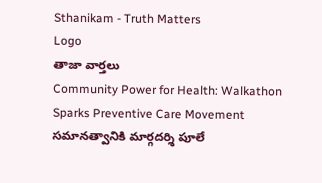Sthanikam - Truth Matters
Logo
తాజా వార్తలు
Community Power for Health: Walkathon Sparks Preventive Care Movement సమానత్వానికి మార్గదర్శి పూలే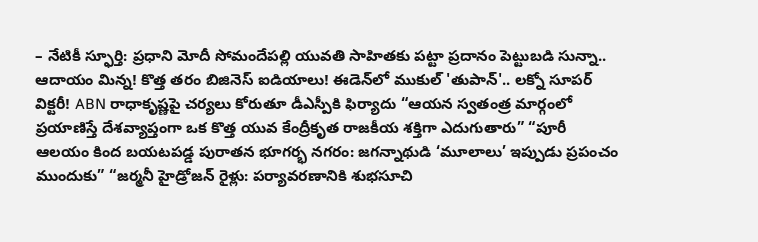– నేటికీ స్ఫూర్తి: ప్రధాని మోదీ సోమందేపల్లి యువతి సాహితకు పట్టా ప్రదానం పెట్టుబడి సున్నా.. ఆదాయం మిన్న! కొత్త తరం బిజినెస్ ఐడియాలు! ఈడెన్‌లో ముకుల్ 'తుపాన్'.. లక్నో సూపర్ విక్టరీ! ABN రాధాకృష్ణపై చర్యలు కోరుతూ డీఎస్పీకి ఫిర్యాదు “ఆయన స్వతంత్ర మార్గంలో ప్రయాణిస్తే దేశవ్యాప్తంగా ఒక కొత్త యువ కేంద్రీకృత రాజకీయ శక్తిగా ఎదుగుతారు” “పూరీ ఆలయం కింద బయటపడ్డ పురాతన భూగర్భ నగరం: జగన్నాథుడి ‘మూలాలు’ ఇప్పుడు ప్రపంచం ముందుకు” “జర్మనీ హైడ్రోజన్ రైళ్లు: పర్యావరణానికి శుభసూచి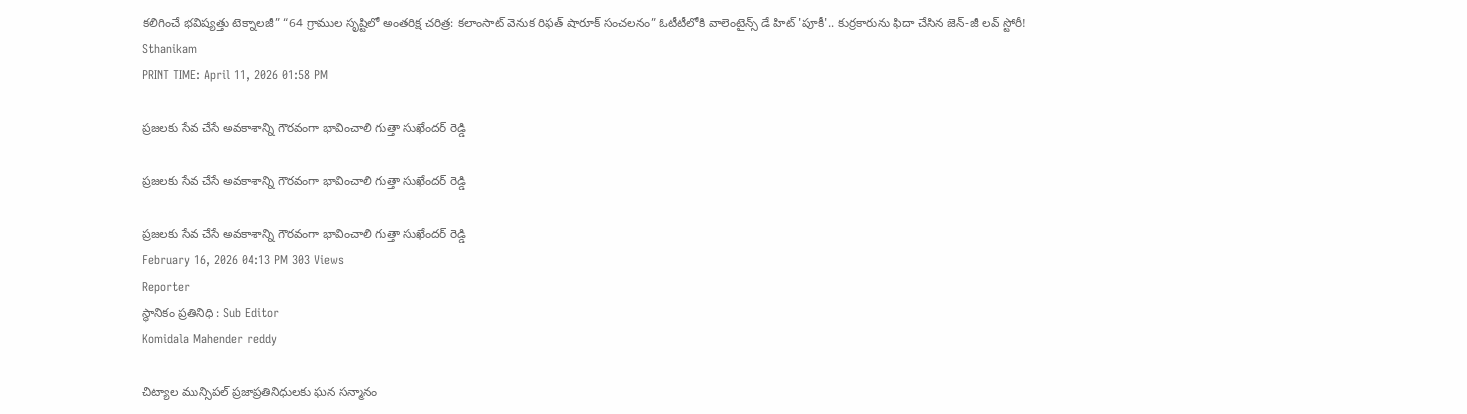కలిగించే భవిష్యత్తు టెక్నాలజీ” “64 గ్రాముల సృష్టిలో అంతరిక్ష చరిత్ర: కలాంసాట్ వెనుక రిఫత్ షారూక్ సంచలనం” ఓటీటీలోకి వాలెంటైన్స్ డే హిట్ 'పూకీ'.. కుర్రకారును ఫిదా చేసిన జెన్-జీ లవ్ స్టోరీ!
Sthanikam
PRINT TIME: April 11, 2026 01:58 PM

ప్రజలకు సేవ చేసే అవకాశాన్ని గౌరవంగా భావించాలి గుత్తా సుఖేందర్ రెడ్డి

ప్రజలకు సేవ చేసే అవకాశాన్ని గౌరవంగా భావించాలి గుత్తా సుఖేందర్ రెడ్డి

ప్రజలకు సేవ చేసే అవకాశాన్ని గౌరవంగా భావించాలి గుత్తా సుఖేందర్ రెడ్డి
February 16, 2026 04:13 PM 303 Views
Reporter
స్థానికం ప్రతినిధి : Sub Editor
Komidala Mahender reddy

చిట్యాల మున్సిపల్ ప్రజాప్రతినిధులకు ఘన సన్మానం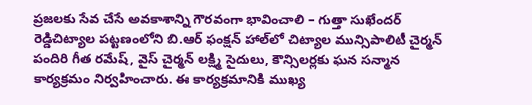ప్రజలకు సేవ చేసే అవకాశాన్ని గౌరవంగా భావించాలి – గుత్తా సుఖేందర్ రెడ్డిచిట్యాల పట్టణంలోని బి.ఆర్ ఫంక్షన్ హాల్‌లో చిట్యాల మున్సిపాలిటీ చైర్మన్ పందిరి గీత రమేష్, వైస్ చైర్మన్ లక్ష్మి సైదులు, కౌన్సిలర్లకు ఘన సన్మాన కార్యక్రమం నిర్వహించారు. ఈ కార్యక్రమానికి ముఖ్య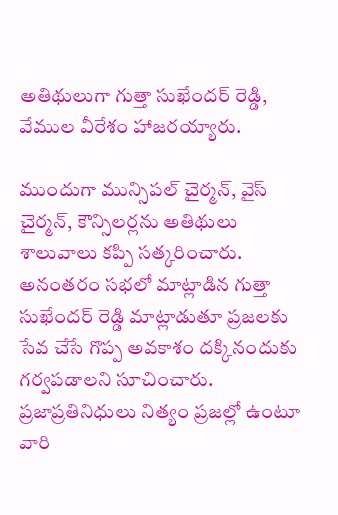అతిథులుగా గుత్తా సుఖేందర్ రెడ్డి, వేముల వీరేశం హాజరయ్యారు.

ముందుగా మున్సిపల్ చైర్మన్, వైస్ చైర్మన్, కౌన్సిలర్లను అతిథులు శాలువాలు కప్పి సత్కరించారు. అనంతరం సభలో మాట్లాడిన గుత్తా సుఖేందర్ రెడ్డి మాట్లాడుతూ ప్రజలకు సేవ చేసే గొప్ప అవకాశం దక్కినందుకు గర్వపడాలని సూచించారు. ప్రజాప్రతినిధులు నిత్యం ప్రజల్లో ఉంటూ వారి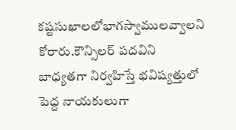కష్టసుఖాలలోభాగస్వాములవ్వాలని కోరారు.కౌన్సిలర్ పదవిని బాధ్యతగా నిర్వహిస్తే భవిష్యత్తులో పెద్ద నాయకులుగా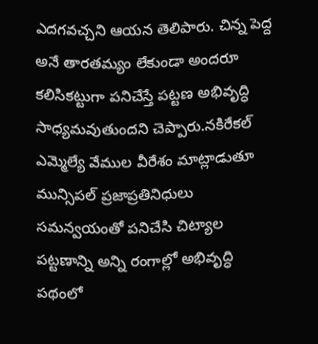ఎదగవచ్చని ఆయన తెలిపారు. చిన్న పెద్ద అనే తారతమ్యం లేకుండా అందరూ కలిసికట్టుగా పనిచేస్తే పట్టణ అభివృద్ధి సాధ్యమవుతుందని చెప్పారు.నకిరేకల్ ఎమ్మెల్యే వేముల వీరేశం మాట్లాడుతూ మున్సిపల్ ప్రజాప్రతినిధులు సమన్వయంతో పనిచేసి చిట్యాల పట్టణాన్ని అన్ని రంగాల్లో అభివృద్ధి పథంలో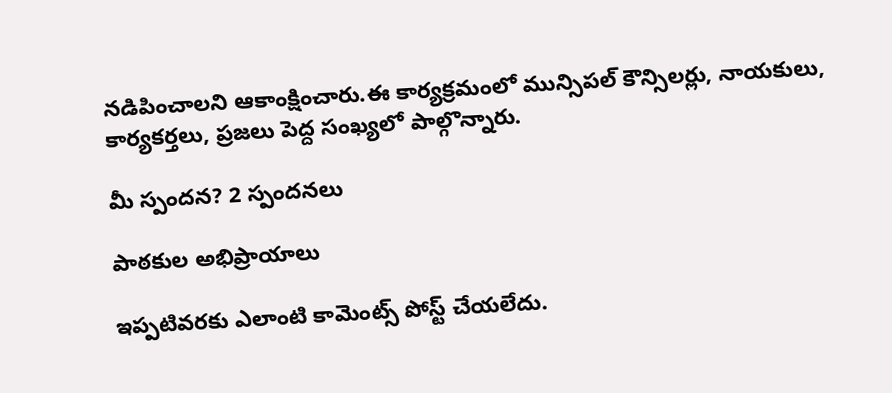నడిపించాలని ఆకాంక్షించారు.ఈ కార్యక్రమంలో మున్సిపల్ కౌన్సిలర్లు, నాయకులు, కార్యకర్తలు, ప్రజలు పెద్ద సంఖ్యలో పాల్గొన్నారు.

మీ స్పందన? 2 స్పందనలు

పాఠకుల అభిప్రాయాలు

ఇప్పటివరకు ఎలాంటి కామెంట్స్ పోస్ట్ చేయలేదు.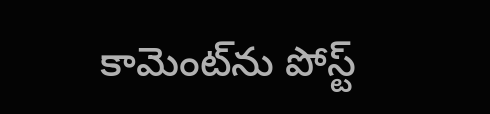కామెంట్‌ను పోస్ట్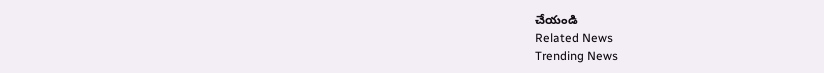చేయండి
Related News
Trending News